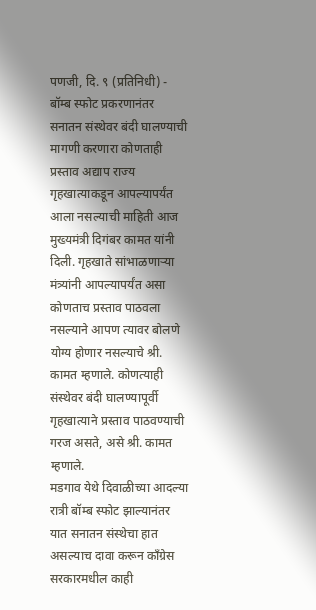पणजी, दि. ९ (प्रतिनिधी) - बॉम्ब स्फोट प्रकरणानंतर सनातन संस्थेवर बंदी घालण्याची मागणी करणारा कोणताही प्रस्ताव अद्याप राज्य गृहखात्याकडून आपल्यापर्यंत आला नसल्याची माहिती आज मुख्यमंत्री दिगंबर कामत यांनी दिली. गृहखाते सांभाळणाऱ्या मंत्र्यांनी आपल्यापर्यंत असा कोणताच प्रस्ताव पाठवला नसल्याने आपण त्यावर बोलणे योग्य होणार नसल्याचे श्री. कामत म्हणाले. कोणत्याही संस्थेवर बंदी घालण्यापूर्वी गृहखात्याने प्रस्ताव पाठवण्याची गरज असते, असे श्री. कामत म्हणाले.
मडगाव येथे दिवाळीच्या आदल्या रात्री बॉम्ब स्फोट झाल्यानंतर यात सनातन संस्थेचा हात असल्याच दावा करून कॉंग्रेस सरकारमधील काही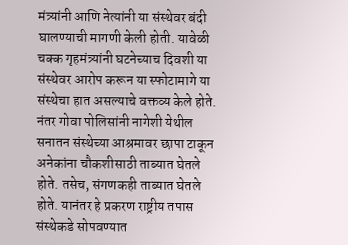मंत्र्यांनी आणि नेत्यांनी या संस्थेवर बंदी घालण्याची मागणी केली होती. यावेळी चक्क गृहमंत्र्यांनी घटनेच्याच दिवशी या संस्थेवर आरोप करून या स्फोटामागे या संस्थेचा हात असल्याचे वक्तव्य केले होते.
नंतर गोवा पोलिसांनी नागेशी येथील सनातन संस्थेच्या आश्रमावर छापा टाकून अनेकांना चौकशीसाठी ताब्यात घेतले होते. तसेच, संगणकही ताब्यात घेतले होते. यानंतर हे प्रकरण राष्ट्रीय तपास संस्थेकडे सोपवण्यात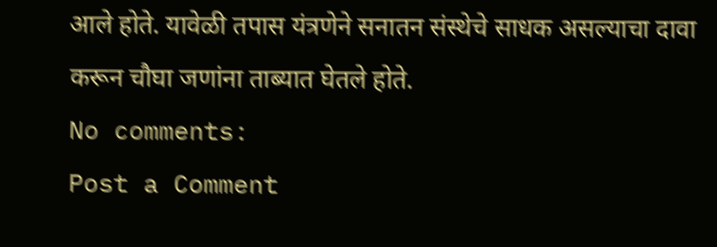आले होते. यावेळी तपास यंत्रणेने सनातन संस्थेचे साधक असल्याचा दावा करून चौघा जणांना ताब्यात घेतले होते.
No comments:
Post a Comment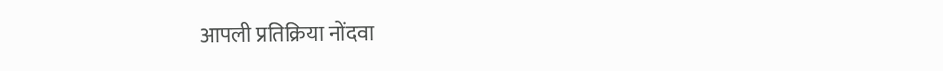आपली प्रतिक्रिया नोंदवा